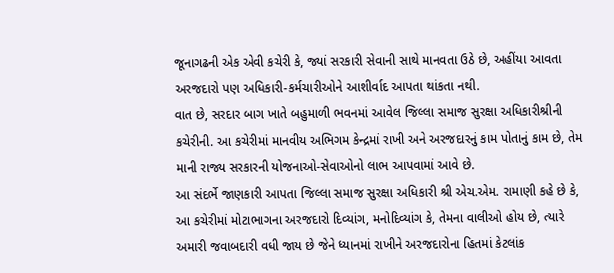જૂનાગઢની એક એવી કચેરી કે, જ્યાં સરકારી સેવાની સાથે માનવતા ઉઠે છે, અહીંયા આવતા અરજદારો પણ અધિકારી-કર્મચારીઓને આશીર્વાદ આપતા થાંકતા નથી.
વાત છે, સરદાર બાગ ખાતે બહુમાળી ભવનમાં આવેલ જિલ્લા સમાજ સુરક્ષા અધિકારીશ્રીની કચેરીની. આ કચેરીમાં માનવીય અભિગમ કેન્દ્રમાં રાખી અને અરજદારનું કામ પોતાનું કામ છે, તેમ માની રાજ્ય સરકારની યોજનાઓ-સેવાઓનો લાભ આપવામાં આવે છે.
આ સંદર્ભે જાણકારી આપતા જિલ્લા સમાજ સુરક્ષા અધિકારી શ્રી એચ.એમ. રામાણી કહે છે કે, આ કચેરીમાં મોટાભાગના અરજદારો દિવ્યાંગ, મનોદિવ્યાંગ કે, તેમના વાલીઓ હોય છે, ત્યારે અમારી જવાબદારી વધી જાય છે જેને ધ્યાનમાં રાખીને અરજદારોના હિતમાં કેટલાંક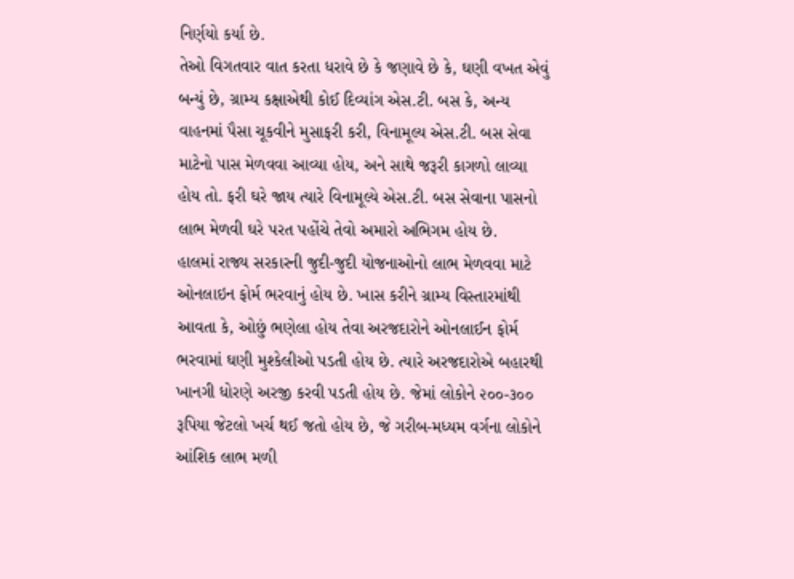નિર્ણયો કર્યા છે.
તેઓ વિગતવાર વાત કરતા ધરાવે છે કે જણાવે છે કે, ઘણી વખત એવું બન્યું છે, ગ્રામ્ય કક્ષાએથી કોઈ દિવ્યાંગ એસ.ટી. બસ કે, અન્ય વાહનમાં પૈસા ચૂકવીને મુસાફરી કરી, વિનામૂલ્ય એસ.ટી. બસ સેવા માટેનો પાસ મેળવવા આવ્યા હોય, અને સાથે જરૂરી કાગળો લાવ્યા હોય તો. ફરી ઘરે જાય ત્યારે વિનામૂલ્યે એસ.ટી. બસ સેવાના પાસનો લાભ મેળવી ઘરે પરત પહોંચે તેવો અમારો અભિગમ હોય છે.
હાલમાં રાજ્ય સરકારની જુદી-જુદી યોજનાઓનો લાભ મેળવવા માટે ઓનલાઇન ફોર્મ ભરવાનું હોય છે. ખાસ કરીને ગ્રામ્ય વિસ્તારમાંથી આવતા કે, ઓછું ભણેલા હોય તેવા અરજદારોને ઓનલાઈન ફોર્મ ભરવામાં ઘણી મુશ્કેલીઓ પડતી હોય છે. ત્યારે અરજદારોએ બહારથી ખાનગી ધોરણે અરજી કરવી પડતી હોય છે. જેમાં લોકોને ૨૦૦-૩૦૦ રૂપિયા જેટલો ખર્ચ થઈ જતો હોય છે, જે ગરીબ-મધ્યમ વર્ગના લોકોને આંશિક લાભ મળી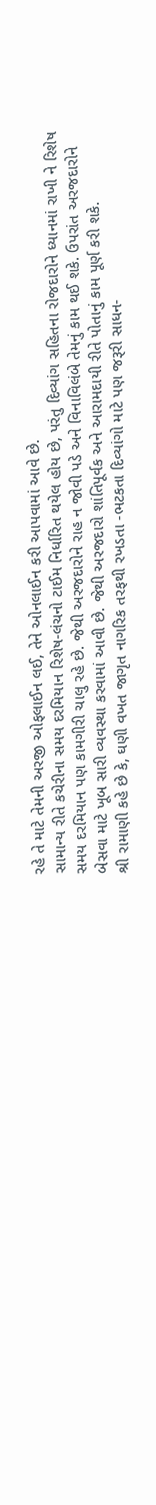રહે તે માટે તેમની અરજી ઓફલાઈન લઈ, તેને ઓનલાઈન કરી આપવામાં આવે છે.
સામાન્ય રીતે કચેરીના સમય દરમિયાન રિશેષ-લંચનો ટાઈમ નિર્ધારિત થયેલ હોય છે, પરંતુ દિવ્યાંગ સહિતના રોજદારોને ધ્યાનમાં રાખી ને રિશેષ સમય દરમિયાન પણ કામગીરી ચાલુ રહે છે. જેથી અરજદારોને રાહ ન જોવી પડે અને વિનાવિલંબે તેમનું કામ થઈ શકે. ઉપરાંત અરજદારોને બેસવા માટે ખૂબ સારી વ્યવસ્થા કરવામાં આવી છે. જેથી અરજદારો શાંતિપૂર્વક અને આરામદાયી રીતે પોતાનું કામ પૂર્ણ કરી શકે.
શ્રી રામાણી કહે છે કે, ઘણી વખત જાગૃત નાગરિક તરફથી રખડતા -ભટકતા દિવ્યાંગો માટે પણ જરૂરી સાધન-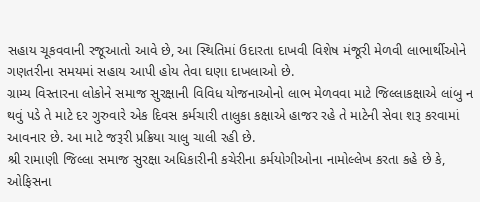સહાય ચૂકવવાની રજૂઆતો આવે છે, આ સ્થિતિમાં ઉદારતા દાખવી વિશેષ મંજૂરી મેળવી લાભાર્થીઓને ગણતરીના સમયમાં સહાય આપી હોય તેવા ઘણા દાખલાઓ છે.
ગ્રામ્ય વિસ્તારના લોકોને સમાજ સુરક્ષાની વિવિધ યોજનાઓનો લાભ મેળવવા માટે જિલ્લાકક્ષાએ લાંબુ ન થવું પડે તે માટે દર ગુરુવારે એક દિવસ કર્મચારી તાલુકા કક્ષાએ હાજર રહે તે માટેની સેવા શરૂ કરવામાં આવનાર છે. આ માટે જરૂરી પ્રક્રિયા ચાલુ ચાલી રહી છે.
શ્રી રામાણી જિલ્લા સમાજ સુરક્ષા અધિકારીની કચેરીના કર્મયોગીઓના નામોલ્લેખ કરતા કહે છે કે, ઓફિસના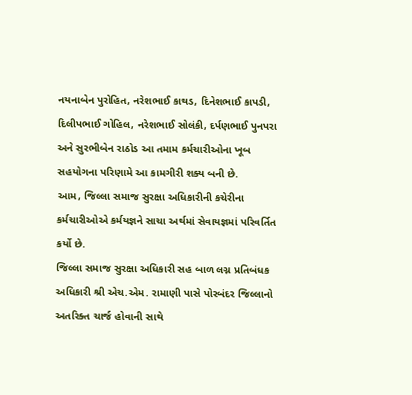નયનાબેન પુરોહિત, નરેશભાઈ કાથડ, દિનેશભાઈ કાપડી, દિલીપભાઈ ગોહિલ, નરેશભાઈ સોલંકી, દર્પણભાઈ પુનપરા અને સુરભીબેન રાઠોડ આ તમામ કર્મચારીઓના ખૂબ સહયોગના પરિણામે આ કામગીરી શક્ય બની છે.
આમ, જિલ્લા સમાજ સુરક્ષા અધિકારીની કચેરીના કર્મચારીઓએ કર્મયજ્ઞને સાચા અર્થમાં સેવાયજ્ઞમાં પરિવર્તિત કર્યો છે.
જિલ્લા સમાજ સુરક્ષા અધિકારી સહ બાળ લગ્ન પ્રતિબંધક અધિકારી શ્રી એચ.એમ. રામાણી પાસે પોરબંદર જિલ્લાનો અતરિક્ત ચાર્જ હોવાની સાથે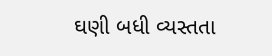ઘણી બધી વ્યસ્તતા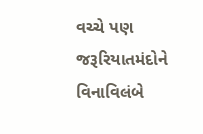વચ્ચે પણ જરૂરિયાતમંદોને વિનાવિલંબે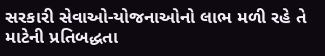સરકારી સેવાઓ-યોજનાઓનો લાભ મળી રહે તે માટેની પ્રતિબદ્ધતા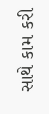સાથે કામ કરી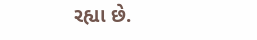રહ્યા છે.